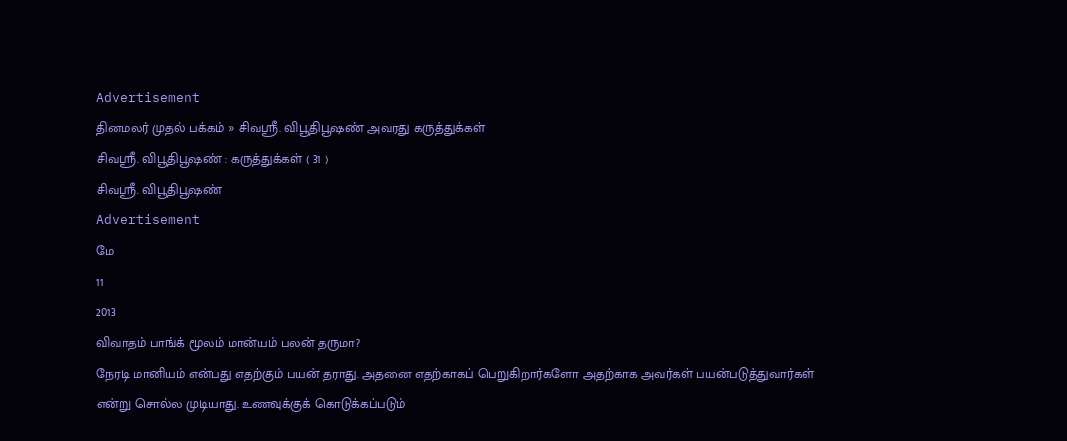Advertisement
தினமலர் முதல் பக்கம் » சிவஸ்ரீ. விபூதிபூஷண் அவரது கருத்துக்கள்
சிவஸ்ரீ. விபூதிபூஷண் : கருத்துக்கள் ( 31 )
சிவஸ்ரீ. விபூதிபூஷண்
Advertisement
மே
11
2013
விவாதம் பாங்க் மூலம் மான்யம் பலன் தருமா?
நேரடி மானியம் என்பது எதற்கும் பயன் தராது. அதனை எதற்காகப் பெறுகிறார்களோ அதற்காக அவர்கள் பயன்படுத்துவார்கள் என்று சொல்ல முடியாது. உணவுக்குக் கொடுக்கப்படும்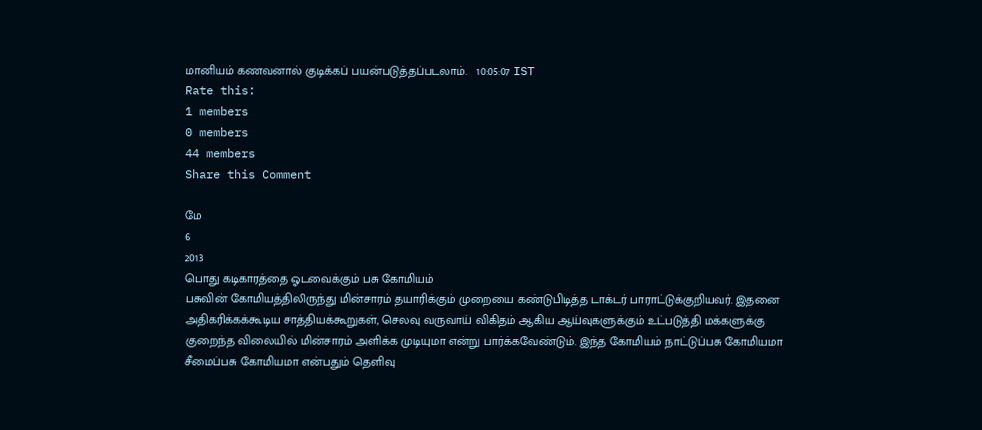மானியம் கணவனால் குடிக்கப் பயன்படுத்தப்படலாம்.   10:05:07 IST
Rate this:
1 members
0 members
44 members
Share this Comment

மே
6
2013
பொது கடிகாரத்தை ஓடவைக்கும் பசு கோமியம்
பசுவின் கோமியத்திலிருந்து மின்சாரம் தயாரிக்கும் முறையை கண்டுபிடித்த டாக்டர் பாராட்டுக்குறியவர். இதனை அதிகரிக்கக்கூடிய சாத்தியக்கூறுகள், செலவு வருவாய் விகிதம் ஆகிய ஆய்வுகளுக்கும் உட்படுத்தி மக்களுக்கு குறைந்த விலையில் மின்சாரம் அளிக்க முடியுமா என்று பார்க்கவேண்டும். இந்த கோமியம் நாட்டுப்பசு கோமியமா சீமைப்பசு கோமியமா என்பதும் தெளிவு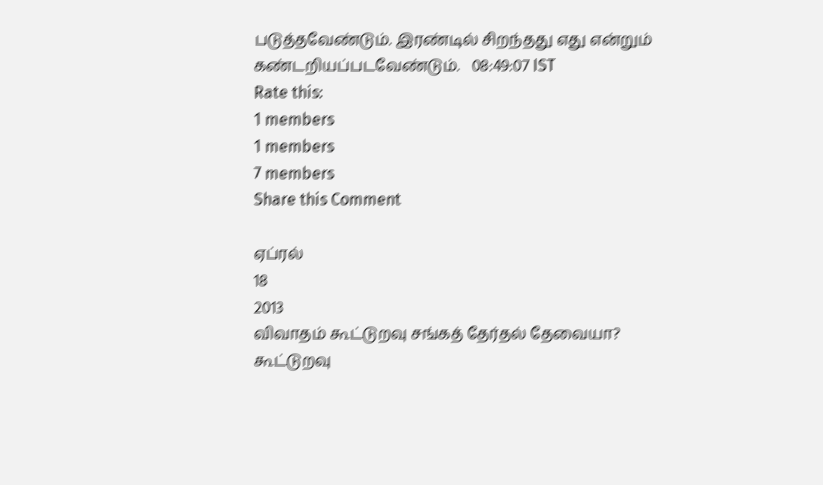படுத்தவேண்டும். இரண்டில் சிறந்தது எது என்றும் கண்டறியப்படவேண்டும்.   08:49:07 IST
Rate this:
1 members
1 members
7 members
Share this Comment

ஏப்ரல்
18
2013
விவாதம் கூட்டுறவு சங்கத் தேர்தல் தேவையா?
கூட்டுறவு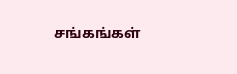சங்கங்கள்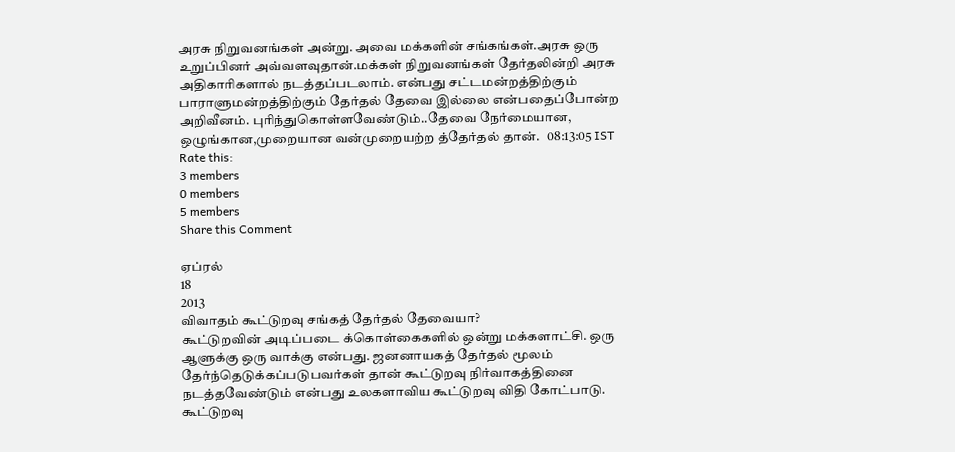அரசு நிறுவனங்கள் அன்று. அவை மக்களின் சங்கங்கள்.அரசு ஒரு உறுப்பினர் அவ்வளவுதான்.மக்கள் நிறுவனங்கள் தேர்தலின்றி அரசு அதிகாரிகளால் நடத்தப்படலாம். என்பது சட்டமன்றத்திற்கும் பாராளுமன்றத்திற்கும் தேர்தல் தேவை இல்லை என்பதைப்போன்ற அறிவீனம். புரிந்துகொள்ளவேண்டும்..தேவை நேர்மையான, ஒழுங்கான,முறையான வன்முறையற்ற த்தேர்தல் தான்.   08:13:05 IST
Rate this:
3 members
0 members
5 members
Share this Comment

ஏப்ரல்
18
2013
விவாதம் கூட்டுறவு சங்கத் தேர்தல் தேவையா?
கூட்டுறவின் அடிப்படை க்கொள்கைகளில் ஒன்று மக்களாட்சி. ஒரு ஆளுக்கு ஒரு வாக்கு என்பது. ஜனனாயகத் தேர்தல் மூலம் தேர்ந்தெடுக்கப்படுபவர்கள் தான் கூட்டுறவு நிர்வாகத்தினை நடத்தவேண்டும் என்பது உலகளாவிய கூட்டுறவு விதி கோட்பாடு. கூட்டுறவு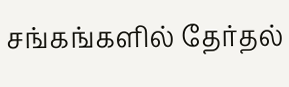சங்கங்களில் தேர்தல்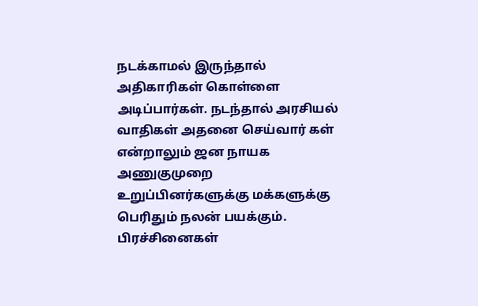நடக்காமல் இருந்தால் அதிகாரிகள் கொள்ளை அடிப்பார்கள். நடந்தால் அரசியல் வாதிகள் அதனை செய்வார் கள் என்றாலும் ஜன நாயக அணுகுமுறை உறுப்பினர்களுக்கு மக்களுக்கு பெரிதும் நலன் பயக்கும். பிரச்சினைகள்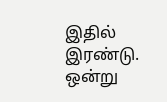இதில் இரண்டு. ஒன்று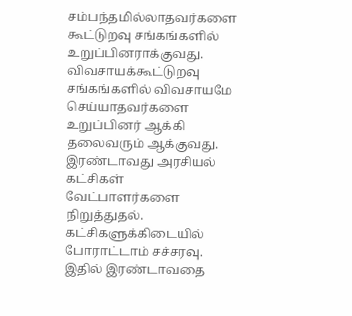சம்பந்தமில்லாதவர்களை கூட்டுறவு சங்கங்களில் உறுப்பினராக்குவது. விவசாயக்கூட்டுறவு சங்கங்களில் விவசாயமே செய்யாதவர்களை உறுப்பினர் ஆக்கி தலைவரும் ஆக்குவது. இரண்டாவது அரசியல் கட்சிகள் வேட்பாளர்களை நிறுத்துதல். கட்சிகளுக்கிடையில் போராட்டாம் சச்சரவு. இதில் இரண்டாவதை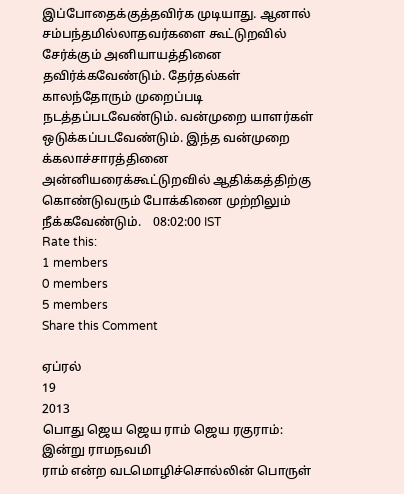இப்போதைக்குத்தவிர்க முடியாது. ஆனால் சம்பந்தமில்லாதவர்களை கூட்டுறவில் சேர்க்கும் அனியாயத்தினை தவிர்க்கவேண்டும். தேர்தல்கள் காலந்தோரும் முறைப்படி நடத்தப்படவேண்டும். வன்முறை யாளர்கள் ஒடுக்கப்படவேண்டும். இந்த வன்முறை க்கலாச்சாரத்தினை அன்னியரைக்கூட்டுறவில் ஆதிக்கத்திற்கு கொண்டுவரும் போக்கினை முற்றிலும் நீக்கவேண்டும்.    08:02:00 IST
Rate this:
1 members
0 members
5 members
Share this Comment

ஏப்ரல்
19
2013
பொது ஜெய ஜெய ராம் ஜெய ரகுராம்: இன்று ராமநவமி
ராம் என்ற வடமொழிச்சொல்லின் பொருள்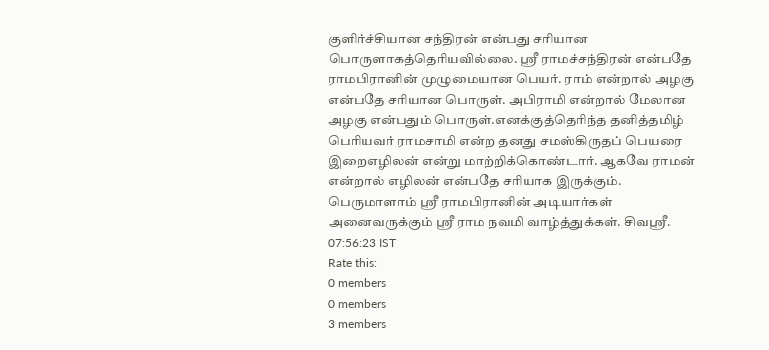குளிர்ச்சியான சந்திரன் என்பது சரியான பொருளாகத்தெரியவில்லை. ஸ்ரீ ராமச்சந்திரன் என்பதே ராமபிரானின் முழுமையான பெயர். ராம் என்றால் அழகு என்பதே சரியான பொருள். அபிராமி என்றால் மேலான அழகு என்பதும் பொருள்.எனக்குத்தெரிந்த தனித்தமிழ் பெரியவர் ராமசாமி என்ற தனது சமஸ்கிருதப் பெயரை இறைஎழிலன் என்று மாற்றிக்கொண்டார். ஆகவே ராமன் என்றால் எழிலன் என்பதே சரியாக இருக்கும். பெருமாளாம் ஸ்ரீ ராமபிரானின் அடியார்கள் அனைவருக்கும் ஸ்ரீ ராம நவமி வாழ்த்துக்கள். சிவஸ்ரீ.   07:56:23 IST
Rate this:
0 members
0 members
3 members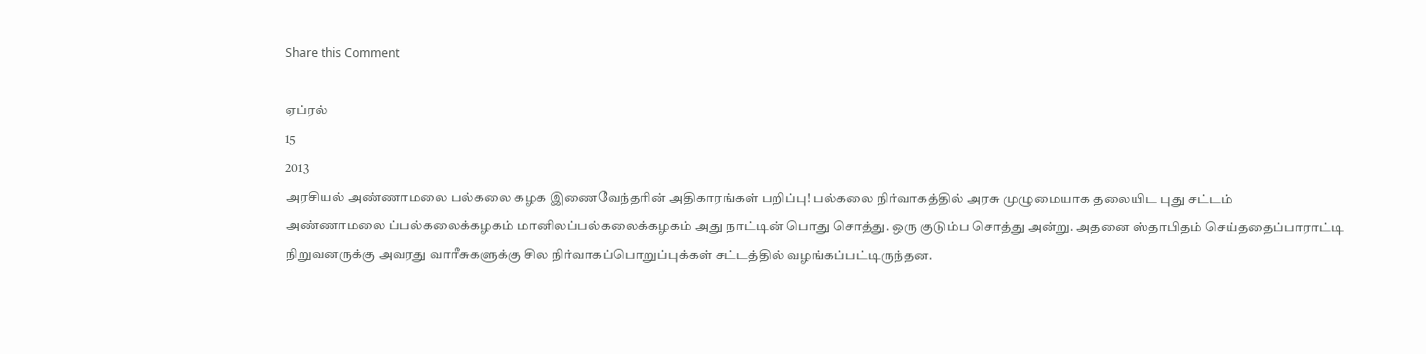Share this Comment

ஏப்ரல்
15
2013
அரசியல் அண்ணாமலை பல்கலை கழக இணைவேந்தரின் அதிகாரங்கள் பறிப்பு! பல்கலை நிர்வாகத்தில் அரசு முழுமையாக தலையிட புது சட்டம்
அண்ணாமலை ப்பல்கலைக்கழகம் மானிலப்பல்கலைக்கழகம் அது நாட்டின் பொது சொத்து. ஒரு குடும்ப சொத்து அன்று. அதனை ஸ்தாபிதம் செய்ததைப்பாராட்டி நிறுவனருக்கு அவரது வாரீசுகளுக்கு சில நிர்வாகப்பொறுப்புக்கள் சட்டத்தில் வழங்கப்பட்டிருந்தன.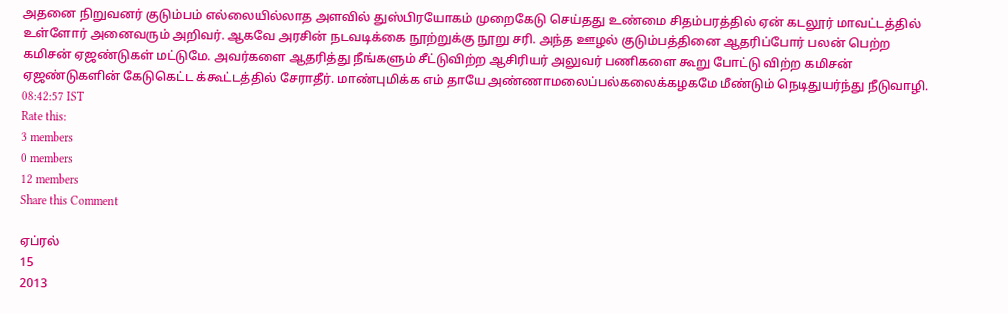அதனை நிறுவனர் குடும்பம் எல்லையில்லாத அளவில் துஸ்பிரயோகம் முறைகேடு செய்தது உண்மை சிதம்பரத்தில் ஏன் கடலூர் மாவட்டத்தில் உள்ளோர் அனைவரும் அறிவர். ஆகவே அரசின் நடவடிக்கை நூற்றுக்கு நூறு சரி. அந்த ஊழல் குடும்பத்தினை ஆதரிப்போர் பலன் பெற்ற கமிசன் ஏஜண்டுகள் மட்டுமே. அவர்களை ஆதரித்து நீங்களும் சீட்டுவிற்ற ஆசிரியர் அலுவர் பணிகளை கூறு போட்டு விற்ற கமிசன் ஏஜண்டுகளின் கேடுகெட்ட க்கூட்டத்தில் சேராதீர். மாண்புமிக்க எம் தாயே அண்ணாமலைப்பல்கலைக்கழகமே மீண்டும் நெடிதுயர்ந்து நீடுவாழி.    08:42:57 IST
Rate this:
3 members
0 members
12 members
Share this Comment

ஏப்ரல்
15
2013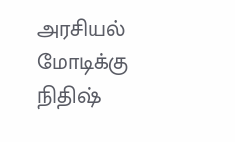அரசியல் மோடிக்கு நிதிஷ்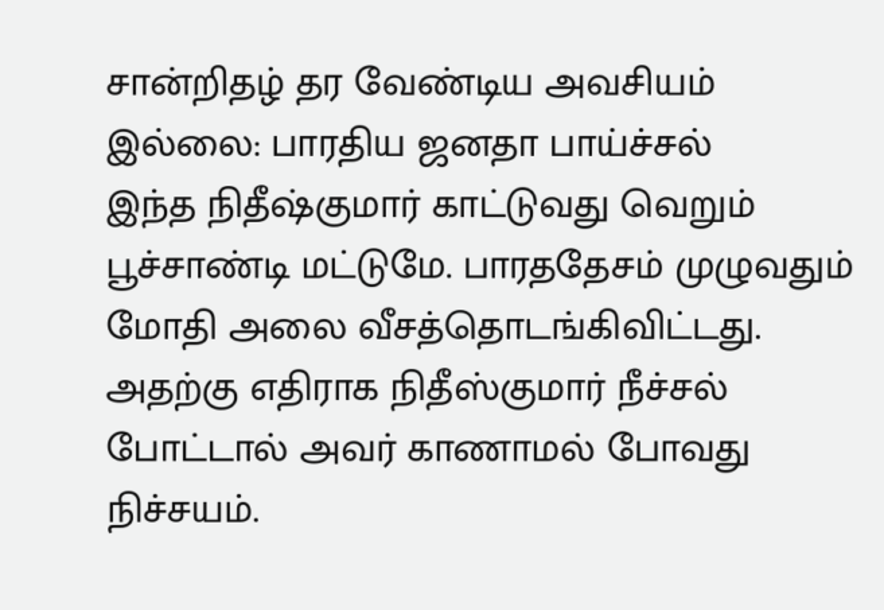சான்றிதழ் தர வேண்டிய அவசியம் இல்லை: பாரதிய ஜனதா பாய்ச்சல்
இந்த நிதீஷ்குமார் காட்டுவது வெறும் பூச்சாண்டி மட்டுமே. பாரததேசம் முழுவதும் மோதி அலை வீசத்தொடங்கிவிட்டது. அதற்கு எதிராக நிதீஸ்குமார் நீச்சல் போட்டால் அவர் காணாமல் போவது நிச்சயம்.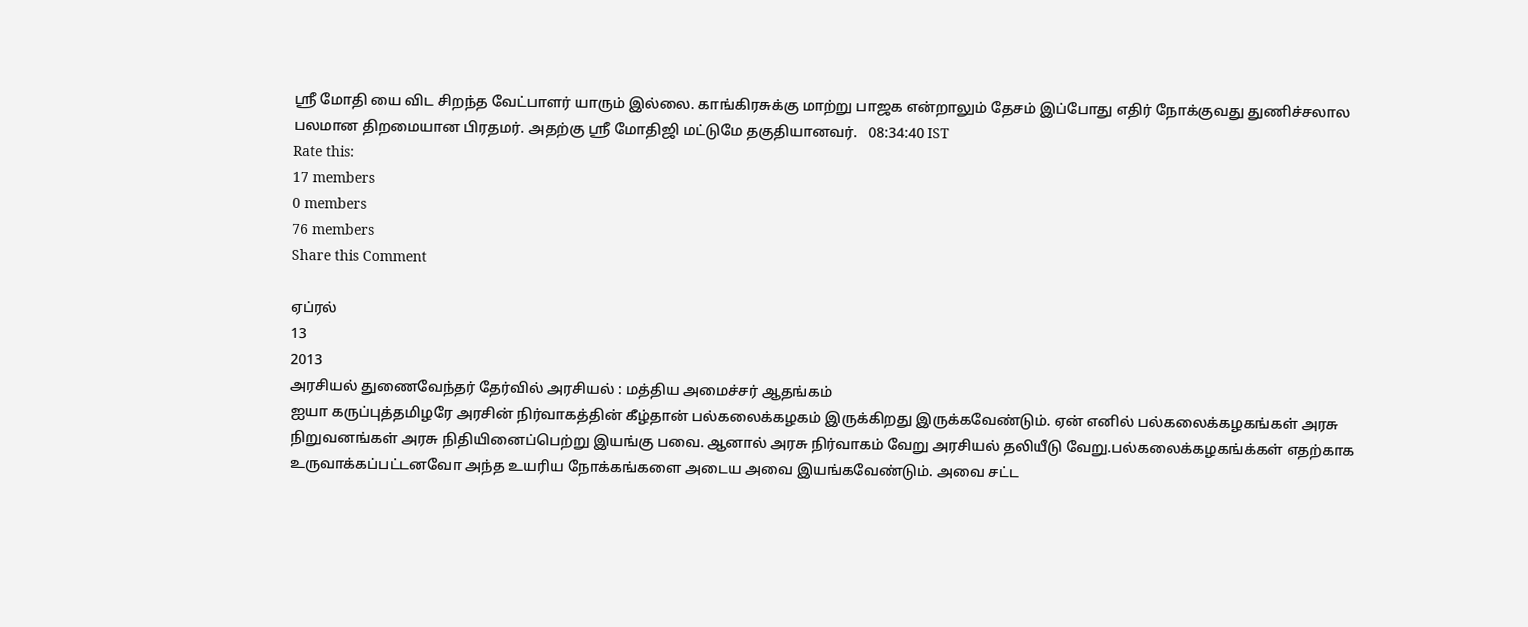ஸ்ரீ மோதி யை விட சிறந்த வேட்பாளர் யாரும் இல்லை. காங்கிரசுக்கு மாற்று பாஜக என்றாலும் தேசம் இப்போது எதிர் நோக்குவது துணிச்சலால பலமான திறமையான பிரதமர். அதற்கு ஸ்ரீ மோதிஜி மட்டுமே தகுதியானவர்.   08:34:40 IST
Rate this:
17 members
0 members
76 members
Share this Comment

ஏப்ரல்
13
2013
அரசியல் துணைவேந்தர் தேர்வில் அரசியல் : மத்திய அமைச்சர் ஆதங்கம்
ஐயா கருப்புத்தமிழரே அரசின் நிர்வாகத்தின் கீழ்தான் பல்கலைக்கழகம் இருக்கிறது இருக்கவேண்டும். ஏன் எனில் பல்கலைக்கழகங்கள் அரசு நிறுவனங்கள் அரசு நிதியினைப்பெற்று இயங்கு பவை. ஆனால் அரசு நிர்வாகம் வேறு அரசியல் தலியீடு வேறு.பல்கலைக்கழகங்க்கள் எதற்காக உருவாக்கப்பட்டனவோ அந்த உயரிய நோக்கங்களை அடைய அவை இயங்கவேண்டும். அவை சட்ட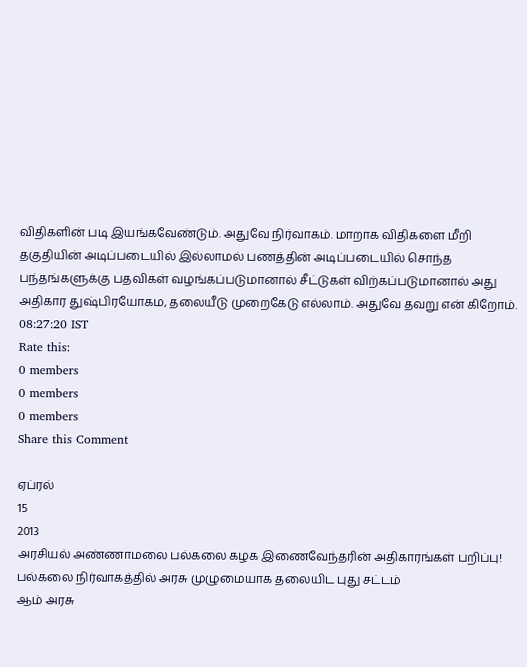விதிகளின் படி இயங்கவேண்டும். அதுவே நிர்வாகம். மாறாக விதிகளை மீறி தகுதியின் அடிப்படையில் இல்லாமல் பணத்தின் அடிப்படையில் சொந்த பந்தங்களுக்கு பதவிகள் வழங்கப்படுமானால் சீட்டுகள் விற்கப்படுமானால் அது அதிகார துஷ்பிரயோகம, தலையீடு முறைகேடு எல்லாம். அதுவே தவறு என் கிறோம்.   08:27:20 IST
Rate this:
0 members
0 members
0 members
Share this Comment

ஏப்ரல்
15
2013
அரசியல் அண்ணாமலை பல்கலை கழக இணைவேந்தரின் அதிகாரங்கள் பறிப்பு! பல்கலை நிர்வாகத்தில் அரசு முழுமையாக தலையிட புது சட்டம்
ஆம் அரசு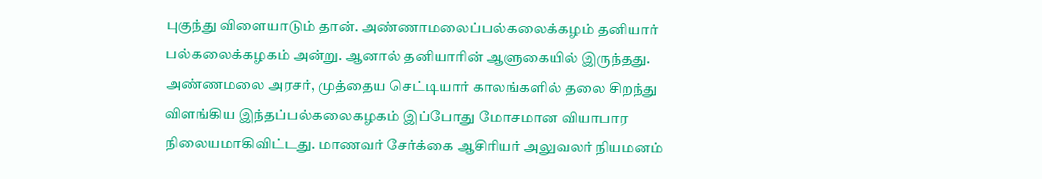புகுந்து விளையாடும் தான். அண்ணாமலைப்பல்கலைக்கழம் தனியார் பல்கலைக்கழகம் அன்று. ஆனால் தனியாரின் ஆளுகையில் இருந்தது. அண்ணமலை அரசர், முத்தைய செட்டியார் காலங்களில் தலை சிறந்து விளங்கிய இந்தப்பல்கலைகழகம் இப்போது மோசமான வியாபார நிலையமாகிவிட்டது. மாணவர் சேர்க்கை ஆசிரியர் அலுவலர் நியமனம்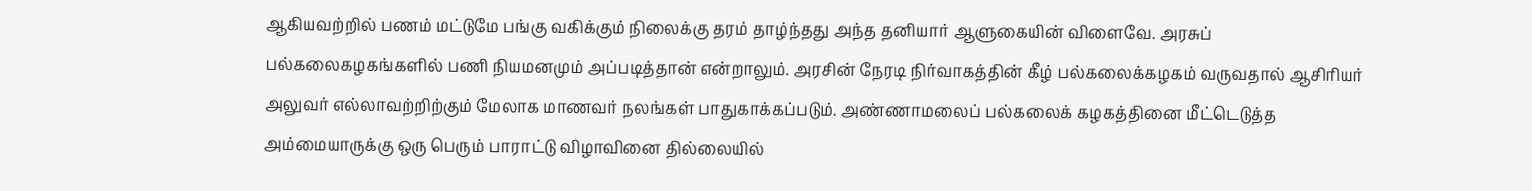ஆகியவற்றில் பணம் மட்டுமே பங்கு வகிக்கும் நிலைக்கு தரம் தாழ்ந்தது அந்த தனியார் ஆளுகையின் விளைவே. அரசுப் பல்கலைகழகங்களில் பணி நியமனமும் அப்படித்தான் என்றாலும். அரசின் நேரடி நிர்வாகத்தின் கீழ் பல்கலைக்கழகம் வருவதால் ஆசிரியர் அலுவர் எல்லாவற்றிற்கும் மேலாக மாணவர் நலங்கள் பாதுகாக்கப்படும். அண்ணாமலைப் பல்கலைக் கழகத்தினை மீட்டெடுத்த அம்மையாருக்கு ஒரு பெரும் பாராட்டு விழாவினை தில்லையில்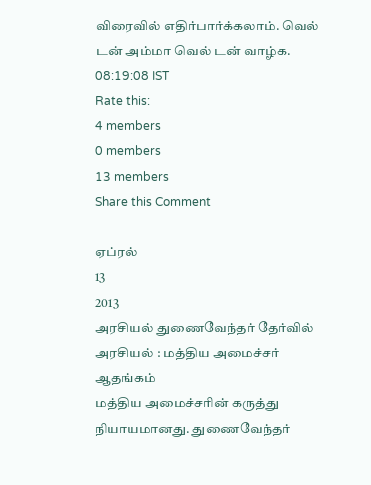விரைவில் எதிர்பார்க்கலாம். வெல் டன் அம்மா வெல் டன் வாழ்க.    08:19:08 IST
Rate this:
4 members
0 members
13 members
Share this Comment

ஏப்ரல்
13
2013
அரசியல் துணைவேந்தர் தேர்வில் அரசியல் : மத்திய அமைச்சர் ஆதங்கம்
மத்திய அமைச்சரின் கருத்து நியாயமானது. துணைவேந்தர்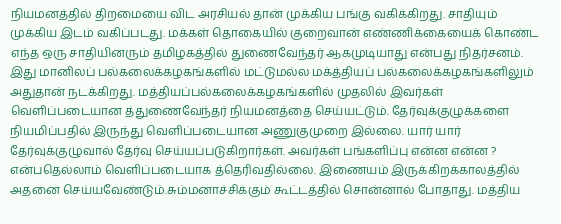நியமனத்தில் திறமையை விட அரசியல் தான் முக்கிய பங்கு வகிக்கிறது. சாதியும் முக்கிய இடம் வகிப்படது. மக்கள் தொகையில் குறைவான் எண்ணிக்கையைக் கொண்ட எந்த ஒரு சாதியினரும் தமிழகத்தில் துணைவேந்தர் ஆகமுடியாது என்பது நிதர்சனம். இது மானிலப் பல்கலைக்கழகங்களில் மட்டுமல்ல மக்த்தியப் பல்கலைக்கழகங்களிலும் அதுதான் நடக்கிறது. மத்தியப்பல்கலைக்கழகங்களில் முதலில் இவர்கள் வெளிப்படையான த்துணைவேந்தர் நியமனத்தை செய்யட்டும். தேர்வுக்குழுக்களை நியமிப்பதில் இருந்து வெளிப்படையான அணுகுமுறை இல்லை. யார் யார் தேர்வுக்குழுவால் தேர்வு செய்யப்படுகிறார்கள். அவர்கள் பங்களிப்பு என்ன என்ன ? என்பதெல்லாம் வெளிப்படையாக த்தெரிவதில்லை. இணையம் இருக்கிறக்காலத்தில் அதனை செய்யவேண்டும்.சும்மனாச்சிக்கும் கூட்டத்தில் சொன்னால் போதாது. மத்திய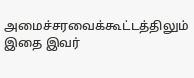அமைச்சரவைக்கூட்டத்திலும் இதை இவர்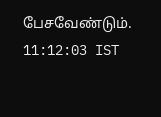பேசவேண்டும்.   11:12:03 IST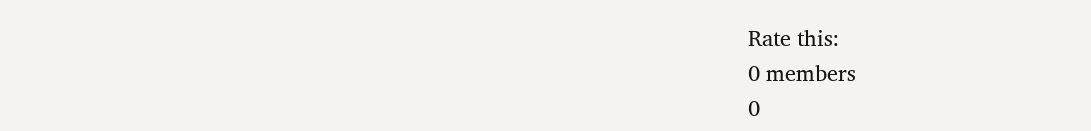Rate this:
0 members
0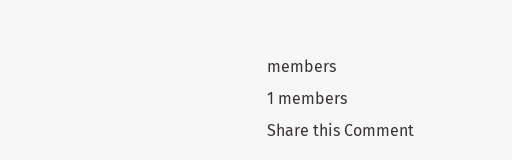members
1 members
Share this Comment